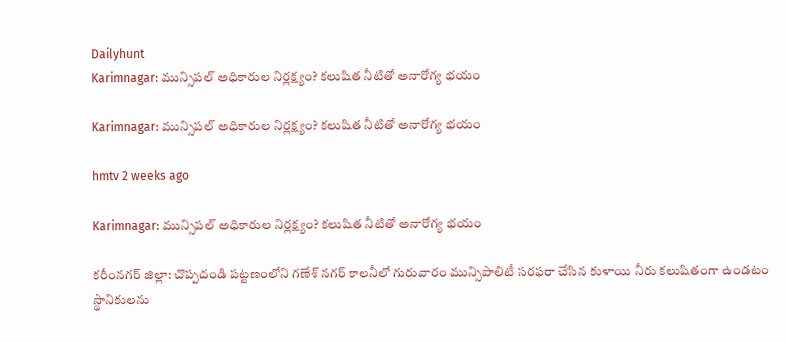Dailyhunt
Karimnagar: మున్సిపల్ అధికారుల నిర్లక్ష్యం? కలుషిత నీటితో అనారోగ్య భయం

Karimnagar: మున్సిపల్ అధికారుల నిర్లక్ష్యం? కలుషిత నీటితో అనారోగ్య భయం

hmtv 2 weeks ago

Karimnagar: మున్సిపల్ అధికారుల నిర్లక్ష్యం? కలుషిత నీటితో అనారోగ్య భయం

కరీంనగర్ జిల్లా: చొప్పదండి పట్టణంలోని గణేశ్ నగర్ కాలనీలో గురువారం మున్సిపాలిటీ సరఫరా చేసిన కుళాయి నీరు కలుషితంగా ఉండటం స్థానికులను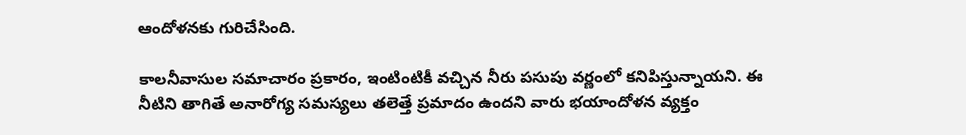ఆందోళనకు గురిచేసింది.

కాలనీవాసుల సమాచారం ప్రకారం, ఇంటింటికీ వచ్చిన నీరు పసుపు వర్ణంలో కనిపిస్తున్నాయని. ఈ నీటిని తాగితే అనారోగ్య సమస్యలు తలెత్తే ప్రమాదం ఉందని వారు భయాందోళన వ్యక్తం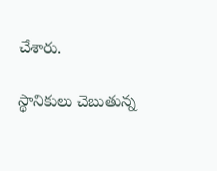చేశారు.

స్థానికులు చెబుతున్న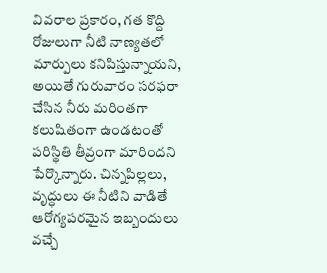వివరాల ప్రకారం, గత కొద్ది రోజులుగా నీటి నాణ్యతలో మార్పులు కనిపిస్తున్నాయని, అయితే గురువారం సరఫరా చేసిన నీరు మరింతగా కలుషితంగా ఉండటంతో పరిస్థితి తీవ్రంగా మారిందని పేర్కొన్నారు. చిన్నపిల్లలు, వృద్ధులు ఈ నీటిని వాడితే ఆరోగ్యపరమైన ఇబ్బందులు వచ్చే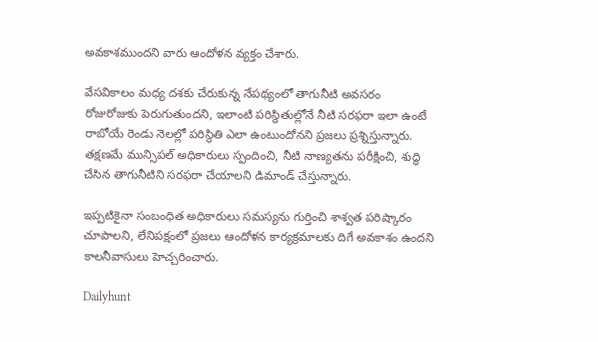అవకాశముందని వారు ఆందోళన వ్యక్తం చేశారు.

వేసవికాలం మధ్య దశకు చేరుకున్న నేపథ్యంలో తాగునీటి అవసరం రోజురోజుకు పెరుగుతుందని, ఇలాంటి పరిస్థితుల్లోనే నీటి సరఫరా ఇలా ఉంటే రాబోయే రెండు నెలల్లో పరిస్థితి ఎలా ఉంటుందోనని ప్రజలు ప్రశ్నిస్తున్నారు. తక్షణమే మున్సిపల్ అధికారులు స్పందించి, నీటి నాణ్యతను పరీక్షించి, శుద్ధి చేసిన తాగునీటిని సరఫరా చేయాలని డిమాండ్ చేస్తున్నారు.

ఇప్పటికైనా సంబంధిత అధికారులు సమస్యను గుర్తించి శాశ్వత పరిష్కారం చూపాలని, లేనిపక్షంలో ప్రజలు ఆందోళన కార్యక్రమాలకు దిగే అవకాశం ఉందని కాలనీవాసులు హెచ్చరించారు.

Dailyhunt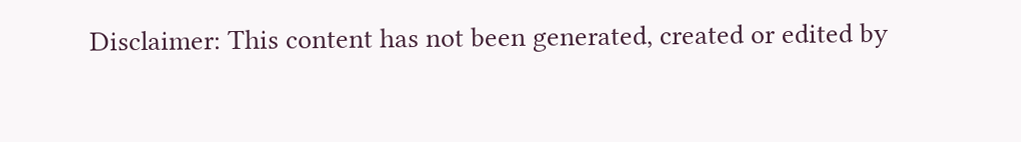Disclaimer: This content has not been generated, created or edited by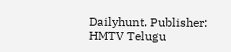Dailyhunt. Publisher: HMTV Telugu